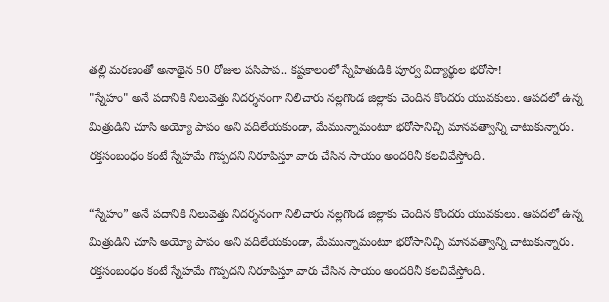తల్లి మరణంతో అనాథైన 50 రోజుల పసిపాప.. కష్టకాలంలో స్నేహితుడికి పూర్వ విద్యార్థుల భరోసా!
"స్నేహం" అనే పదానికి నిలువెత్తు నిదర్శనంగా నిలిచారు నల్లగొండ జిల్లాకు చెందిన కొందరు యువకులు. ఆపదలో ఉన్న మిత్రుడిని చూసి అయ్యో పాపం అని వదిలేయకుండా, మేమున్నామంటూ భరోసానిచ్చి మానవత్వాన్ని చాటుకున్నారు. రక్తసంబంధం కంటే స్నేహమే గొప్పదని నిరూపిస్తూ వారు చేసిన సాయం అందరినీ కలచివేస్తోంది.

“స్నేహం” అనే పదానికి నిలువెత్తు నిదర్శనంగా నిలిచారు నల్లగొండ జిల్లాకు చెందిన కొందరు యువకులు. ఆపదలో ఉన్న మిత్రుడిని చూసి అయ్యో పాపం అని వదిలేయకుండా, మేమున్నామంటూ భరోసానిచ్చి మానవత్వాన్ని చాటుకున్నారు. రక్తసంబంధం కంటే స్నేహమే గొప్పదని నిరూపిస్తూ వారు చేసిన సాయం అందరినీ కలచివేస్తోంది.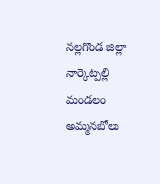నల్లగొండ జిల్లా నార్కెట్పల్లి మండలం అమ్మనబోలు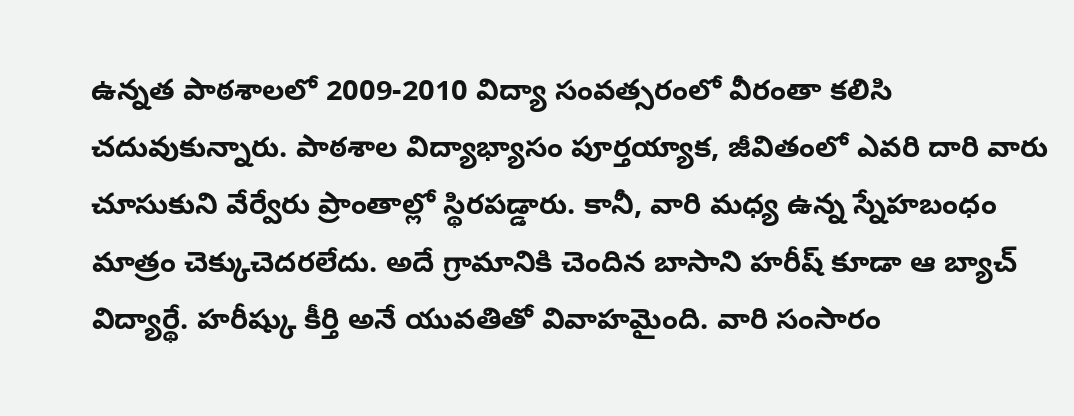ఉన్నత పాఠశాలలో 2009-2010 విద్యా సంవత్సరంలో వీరంతా కలిసి చదువుకున్నారు. పాఠశాల విద్యాభ్యాసం పూర్తయ్యాక, జీవితంలో ఎవరి దారి వారు చూసుకుని వేర్వేరు ప్రాంతాల్లో స్థిరపడ్డారు. కానీ, వారి మధ్య ఉన్న స్నేహబంధం మాత్రం చెక్కుచెదరలేదు. అదే గ్రామానికి చెందిన బాసాని హరీష్ కూడా ఆ బ్యాచ్ విద్యార్థే. హరీష్కు కీర్తి అనే యువతితో వివాహమైంది. వారి సంసారం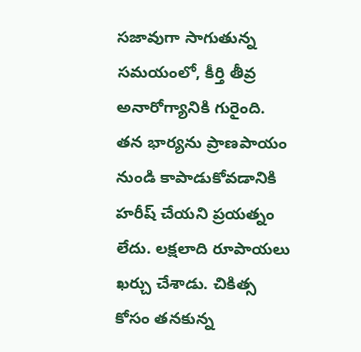సజావుగా సాగుతున్న సమయంలో, కీర్తి తీవ్ర అనారోగ్యానికి గురైంది.
తన భార్యను ప్రాణపాయం నుండి కాపాడుకోవడానికి హరీష్ చేయని ప్రయత్నం లేదు. లక్షలాది రూపాయలు ఖర్చు చేశాడు. చికిత్స కోసం తనకున్న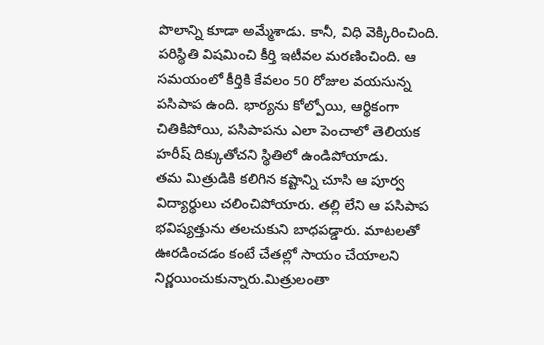పొలాన్ని కూడా అమ్మేశాడు. కానీ, విధి వెక్కిరించింది. పరిస్థితి విషమించి కీర్తి ఇటీవల మరణించింది. ఆ సమయంలో కీర్తికి కేవలం 50 రోజుల వయసున్న పసిపాప ఉంది. భార్యను కోల్పోయి, ఆర్థికంగా చితికిపోయి, పసిపాపను ఎలా పెంచాలో తెలియక హరీష్ దిక్కుతోచని స్థితిలో ఉండిపోయాడు.
తమ మిత్రుడికి కలిగిన కష్టాన్ని చూసి ఆ పూర్వ విద్యార్థులు చలించిపోయారు. తల్లి లేని ఆ పసిపాప భవిష్యత్తును తలచుకుని బాధపడ్డారు. మాటలతో ఊరడించడం కంటే చేతల్లో సాయం చేయాలని నిర్ణయించుకున్నారు.మిత్రులంతా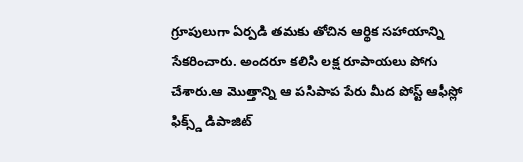గ్రూపులుగా ఏర్పడి తమకు తోచిన ఆర్థిక సహాయాన్ని సేకరించారు. అందరూ కలిసి లక్ష రూపాయలు పోగు చేశారు.ఆ మొత్తాన్ని ఆ పసిపాప పేరు మీద పోస్ట్ ఆఫీస్లో ఫిక్స్డ్ డిపాజిట్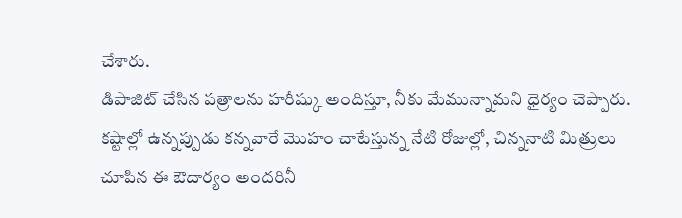చేశారు.
డిపాజిట్ చేసిన పత్రాలను హరీష్కు అందిస్తూ, నీకు మేమున్నామని ధైర్యం చెప్పారు. కష్టాల్లో ఉన్నప్పుడు కన్నవారే మొహం చాటేస్తున్న నేటి రోజుల్లో, చిన్ననాటి మిత్రులు చూపిన ఈ ఔదార్యం అందరినీ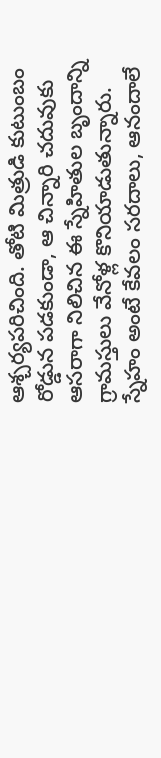ఆశ్చర్యపరిచింది. తోటి మిత్రుడి కుటుంబం రోడ్డున పడకుండా, ఆ చిన్నారి చదువుకు ఆసరాగా నిలిచిన ఈ స్నేహితుల బృందాన్ని గ్రామస్తులు వేనోళ్ల కొనియాడుతున్నారు.
స్నేహం అంటే కేవలం సరదాలు, ఆనందాలే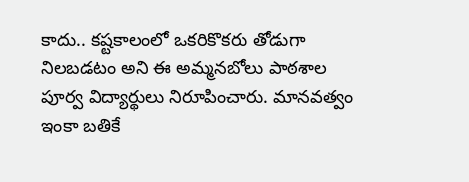కాదు.. కష్టకాలంలో ఒకరికొకరు తోడుగా నిలబడటం అని ఈ అమ్మనబోలు పాఠశాల పూర్వ విద్యార్థులు నిరూపించారు. మానవత్వం ఇంకా బతికే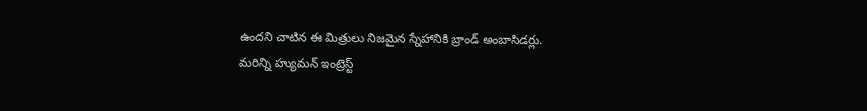ఉందని చాటిన ఈ మిత్రులు నిజమైన స్నేహానికి బ్రాండ్ అంబాసిడర్లు.
మరిన్ని హ్యుమన్ ఇంట్రెస్ట్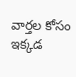వార్తల కోసం ఇక్కడ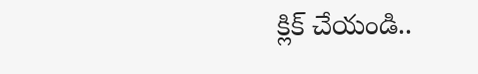క్లిక్ చేయండి..